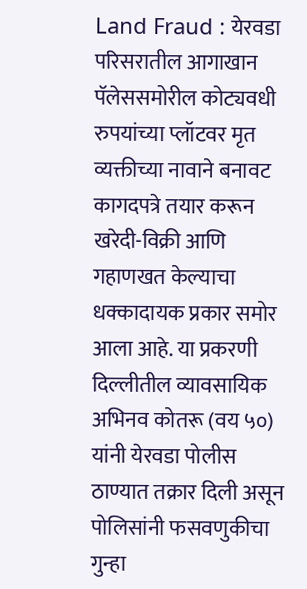Land Fraud : येरवडा परिसरातील आगाखान पॅलेससमोरील कोट्यवधी रुपयांच्या प्लॉटवर मृत व्यक्तीच्या नावाने बनावट कागदपत्रे तयार करून खरेदी-विक्री आणि गहाणखत केल्याचा धक्कादायक प्रकार समोर आला आहे. या प्रकरणी दिल्लीतील व्यावसायिक अभिनव कोतरू (वय ५०) यांनी येरवडा पोलीस ठाण्यात तक्रार दिली असून पोलिसांनी फसवणुकीचा गुन्हा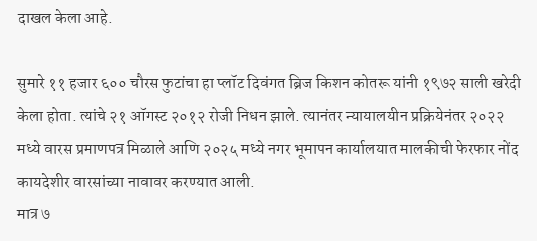दाखल केला आहे.

सुमारे ११ हजार ६०० चौरस फुटांचा हा प्लॉट दिवंगत ब्रिज किशन कोतरू यांनी १९७२ साली खरेदी केला होता. त्यांचे २१ ऑगस्ट २०१२ रोजी निधन झाले. त्यानंतर न्यायालयीन प्रक्रियेनंतर २०२२ मध्ये वारस प्रमाणपत्र मिळाले आणि २०२५ मध्ये नगर भूमापन कार्यालयात मालकीची फेरफार नोंद कायदेशीर वारसांच्या नावावर करण्यात आली.
मात्र ७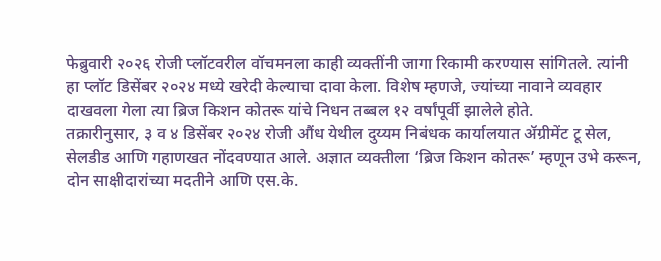फेब्रुवारी २०२६ रोजी प्लॉटवरील वॉचमनला काही व्यक्तींनी जागा रिकामी करण्यास सांगितले. त्यांनी हा प्लॉट डिसेंबर २०२४ मध्ये खरेदी केल्याचा दावा केला. विशेष म्हणजे, ज्यांच्या नावाने व्यवहार दाखवला गेला त्या ब्रिज किशन कोतरू यांचे निधन तब्बल १२ वर्षांपूर्वी झालेले होते.
तक्रारीनुसार, ३ व ४ डिसेंबर २०२४ रोजी औंध येथील दुय्यम निबंधक कार्यालयात ॲग्रीमेंट टू सेल, सेलडीड आणि गहाणखत नोंदवण्यात आले. अज्ञात व्यक्तीला ‘ब्रिज किशन कोतरू’ म्हणून उभे करून, दोन साक्षीदारांच्या मदतीने आणि एस.के.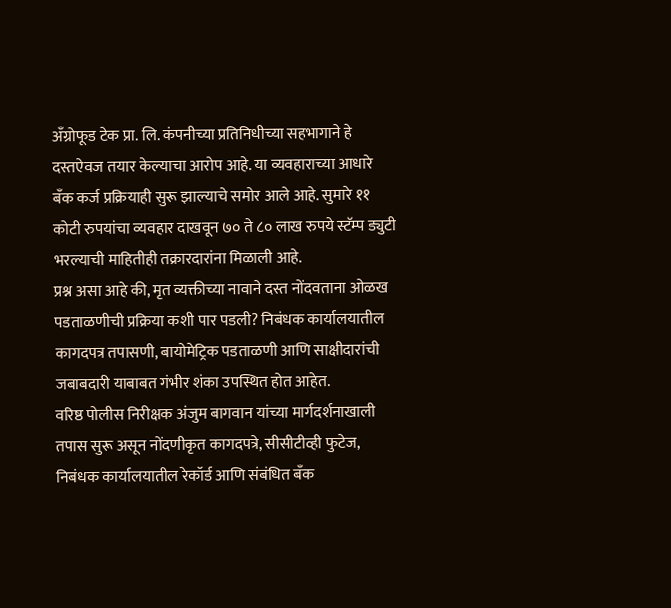अँग्रोफूड टेक प्रा. लि. कंपनीच्या प्रतिनिधीच्या सहभागाने हे दस्तऐवज तयार केल्याचा आरोप आहे. या व्यवहाराच्या आधारे बँक कर्ज प्रक्रियाही सुरू झाल्याचे समोर आले आहे. सुमारे ११ कोटी रुपयांचा व्यवहार दाखवून ७० ते ८० लाख रुपये स्टॅम्प ड्युटी भरल्याची माहितीही तक्रारदारांना मिळाली आहे.
प्रश्न असा आहे की, मृत व्यक्तीच्या नावाने दस्त नोंदवताना ओळख पडताळणीची प्रक्रिया कशी पार पडली? निबंधक कार्यालयातील कागदपत्र तपासणी, बायोमेट्रिक पडताळणी आणि साक्षीदारांची जबाबदारी याबाबत गंभीर शंका उपस्थित होत आहेत.
वरिष्ठ पोलीस निरीक्षक अंजुम बागवान यांच्या मार्गदर्शनाखाली तपास सुरू असून नोंदणीकृत कागदपत्रे, सीसीटीव्ही फुटेज, निबंधक कार्यालयातील रेकॉर्ड आणि संबंधित बँक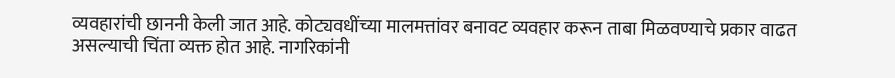व्यवहारांची छाननी केली जात आहे. कोट्यवधींच्या मालमत्तांवर बनावट व्यवहार करून ताबा मिळवण्याचे प्रकार वाढत असल्याची चिंता व्यक्त होत आहे. नागरिकांनी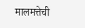मालमत्तेची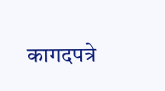कागदपत्रे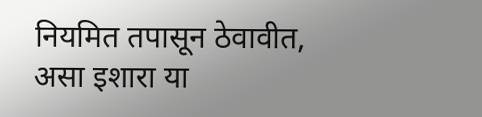नियमित तपासून ठेवावीत, असा इशारा या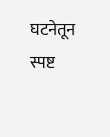घटनेतून स्पष्ट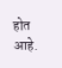होत आहे.